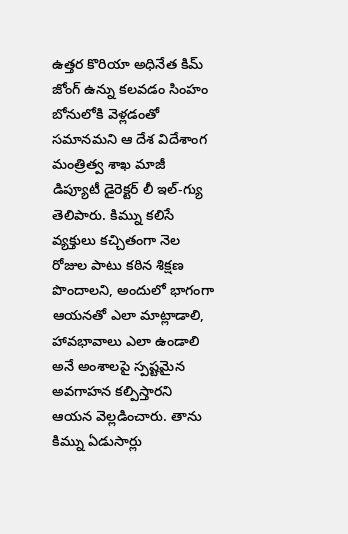ఉత్తర కొరియా అధినేత కిమ్ జోంగ్ ఉన్ను కలవడం సింహం బోనులోకి వెళ్లడంతో సమానమని ఆ దేశ విదేశాంగ మంత్రిత్వ శాఖ మాజీ డిప్యూటీ డైరెక్టర్ లీ ఇల్-గ్యు తెలిపారు. కిమ్ను కలిసే వ్యక్తులు కచ్చితంగా నెల రోజుల పాటు కఠిన శిక్షణ పొందాలని, అందులో భాగంగా ఆయనతో ఎలా మాట్లాడాలి, హావభావాలు ఎలా ఉండాలి అనే అంశాలపై స్పష్టమైన అవగాహన కల్పిస్తారని ఆయన వెల్లడించారు. తాను కిమ్ను ఏడుసార్లు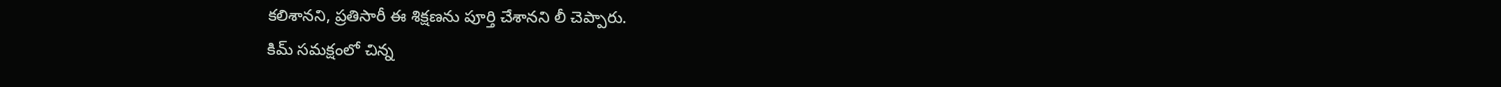కలిశానని, ప్రతిసారీ ఈ శిక్షణను పూర్తి చేశానని లీ చెప్పారు.
కిమ్ సమక్షంలో చిన్న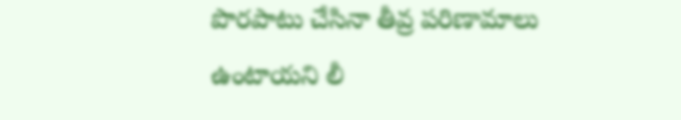పొరపాటు చేసినా తీవ్ర పరిణామాలు ఉంటాయని లీ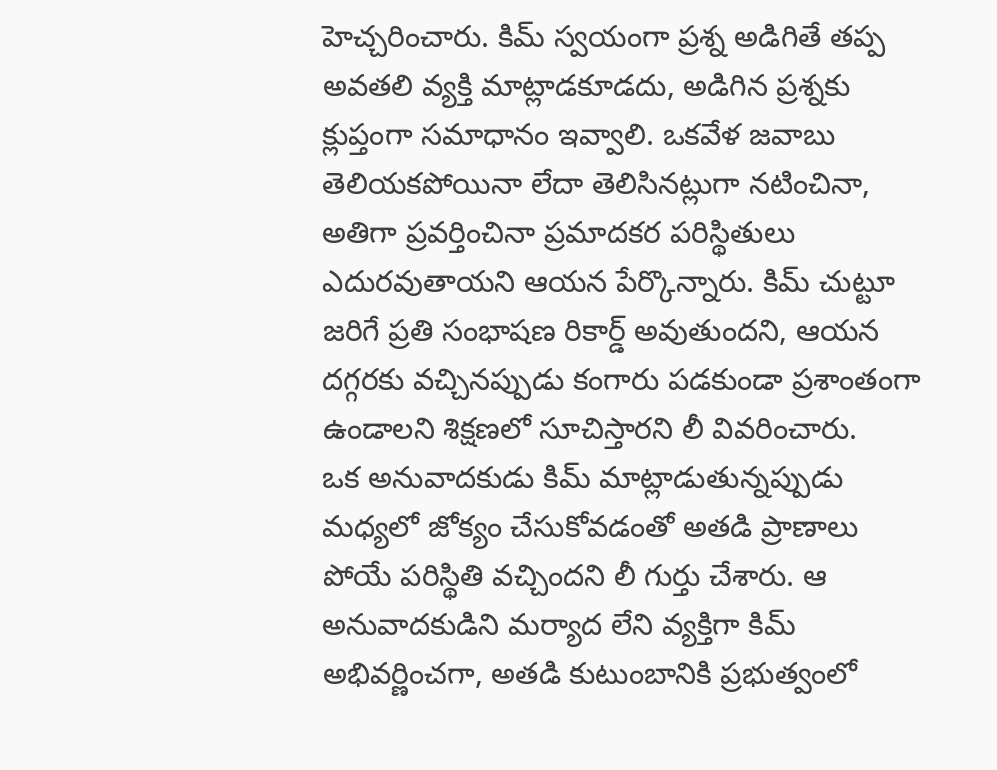హెచ్చరించారు. కిమ్ స్వయంగా ప్రశ్న అడిగితే తప్ప అవతలి వ్యక్తి మాట్లాడకూడదు, అడిగిన ప్రశ్నకు క్లుప్తంగా సమాధానం ఇవ్వాలి. ఒకవేళ జవాబు తెలియకపోయినా లేదా తెలిసినట్లుగా నటించినా, అతిగా ప్రవర్తించినా ప్రమాదకర పరిస్థితులు ఎదురవుతాయని ఆయన పేర్కొన్నారు. కిమ్ చుట్టూ జరిగే ప్రతి సంభాషణ రికార్డ్ అవుతుందని, ఆయన దగ్గరకు వచ్చినప్పుడు కంగారు పడకుండా ప్రశాంతంగా ఉండాలని శిక్షణలో సూచిస్తారని లీ వివరించారు.
ఒక అనువాదకుడు కిమ్ మాట్లాడుతున్నప్పుడు మధ్యలో జోక్యం చేసుకోవడంతో అతడి ప్రాణాలు పోయే పరిస్థితి వచ్చిందని లీ గుర్తు చేశారు. ఆ అనువాదకుడిని మర్యాద లేని వ్యక్తిగా కిమ్ అభివర్ణించగా, అతడి కుటుంబానికి ప్రభుత్వంలో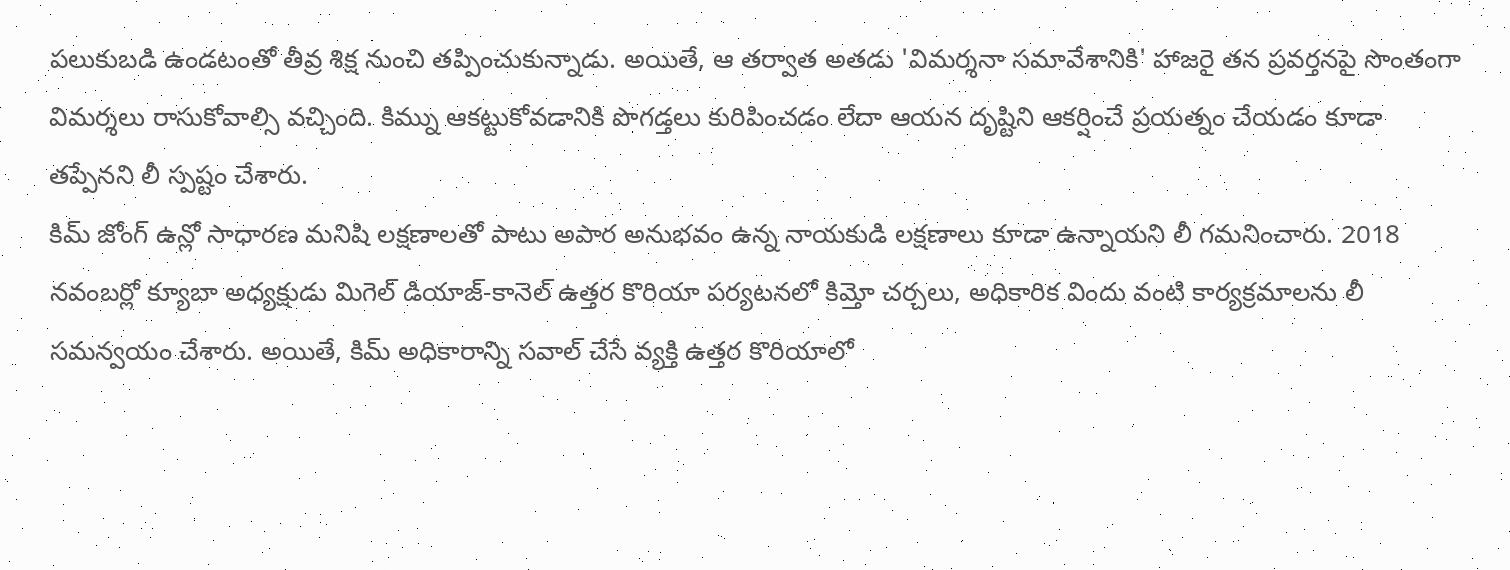పలుకుబడి ఉండటంతో తీవ్ర శిక్ష నుంచి తప్పించుకున్నాడు. అయితే, ఆ తర్వాత అతడు 'విమర్శనా సమావేశానికి' హాజరై తన ప్రవర్తనపై సొంతంగా విమర్శలు రాసుకోవాల్సి వచ్చింది. కిమ్ను ఆకట్టుకోవడానికి పొగడ్తలు కురిపించడం లేదా ఆయన దృష్టిని ఆకర్షించే ప్రయత్నం చేయడం కూడా తప్పేనని లీ స్పష్టం చేశారు.
కిమ్ జోంగ్ ఉన్లో సాధారణ మనిషి లక్షణాలతో పాటు అపార అనుభవం ఉన్న నాయకుడి లక్షణాలు కూడా ఉన్నాయని లీ గమనించారు. 2018 నవంబర్లో క్యూబా అధ్యక్షుడు మిగెల్ డియాజ్-కానెల్ ఉత్తర కొరియా పర్యటనలో కిమ్తో చర్చలు, అధికారిక విందు వంటి కార్యక్రమాలను లీ సమన్వయం చేశారు. అయితే, కిమ్ అధికారాన్ని సవాల్ చేసే వ్యక్తి ఉత్తర కొరియాలో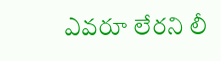ఎవరూ లేరని లీ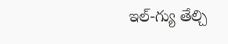ఇల్-గ్యు తేల్చి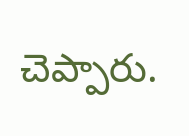చెప్పారు.